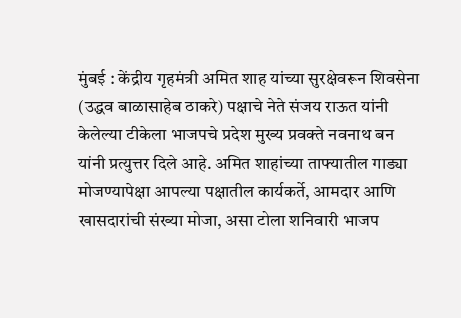मुंबई : केंद्रीय गृहमंत्री अमित शाह यांच्या सुरक्षेवरून शिवसेना (उद्धव बाळासाहेब ठाकरे) पक्षाचे नेते संजय राऊत यांनी केलेल्या टीकेला भाजपचे प्रदेश मुख्य प्रवक्ते नवनाथ बन यांनी प्रत्युत्तर दिले आहे. अमित शाहांच्या ताफ्यातील गाड्या मोजण्यापेक्षा आपल्या पक्षातील कार्यकर्ते, आमदार आणि खासदारांची संख्या मोजा, असा टोला शनिवारी भाजप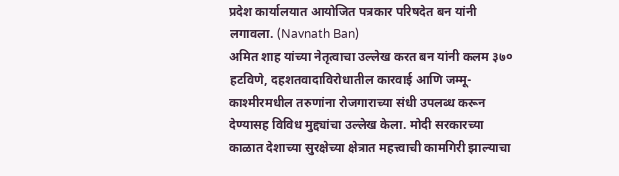प्रदेश कार्यालयात आयोजित पत्रकार परिषदेत बन यांनी लगावला. (Navnath Ban)
अमित शाह यांच्या नेतृत्वाचा उल्लेख करत बन यांनी कलम ३७० हटविणे, दहशतवादाविरोधातील कारवाई आणि जम्मू-काश्मीरमधील तरुणांना रोजगाराच्या संधी उपलब्ध करून देण्यासह विविध मुद्द्यांचा उल्लेख केला. मोदी सरकारच्या काळात देशाच्या सुरक्षेच्या क्षेत्रात महत्त्वाची कामगिरी झाल्याचा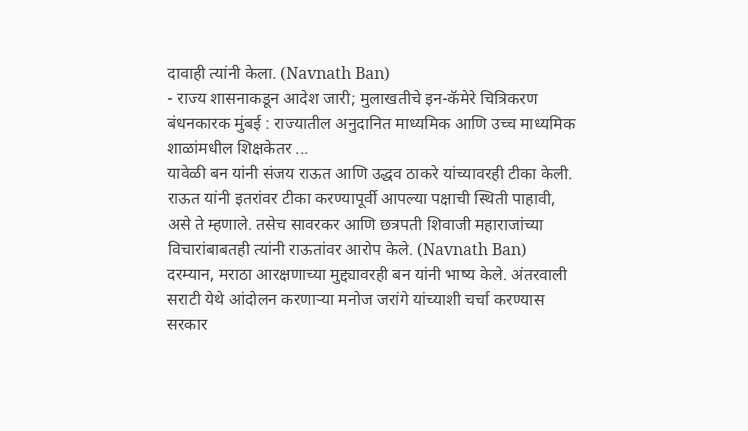दावाही त्यांनी केला. (Navnath Ban)
- राज्य शासनाकडून आदेश जारी; मुलाखतीचे इन-कॅमेरे चित्रिकरण बंधनकारक मुंबई : राज्यातील अनुदानित माध्यमिक आणि उच्च माध्यमिक शाळांमधील शिक्षकेतर ...
यावेळी बन यांनी संजय राऊत आणि उद्धव ठाकरे यांच्यावरही टीका केली. राऊत यांनी इतरांवर टीका करण्यापूर्वी आपल्या पक्षाची स्थिती पाहावी, असे ते म्हणाले. तसेच सावरकर आणि छत्रपती शिवाजी महाराजांच्या विचारांबाबतही त्यांनी राऊतांवर आरोप केले. (Navnath Ban)
दरम्यान, मराठा आरक्षणाच्या मुद्द्यावरही बन यांनी भाष्य केले. अंतरवाली सराटी येथे आंदोलन करणाऱ्या मनोज जरांगे यांच्याशी चर्चा करण्यास सरकार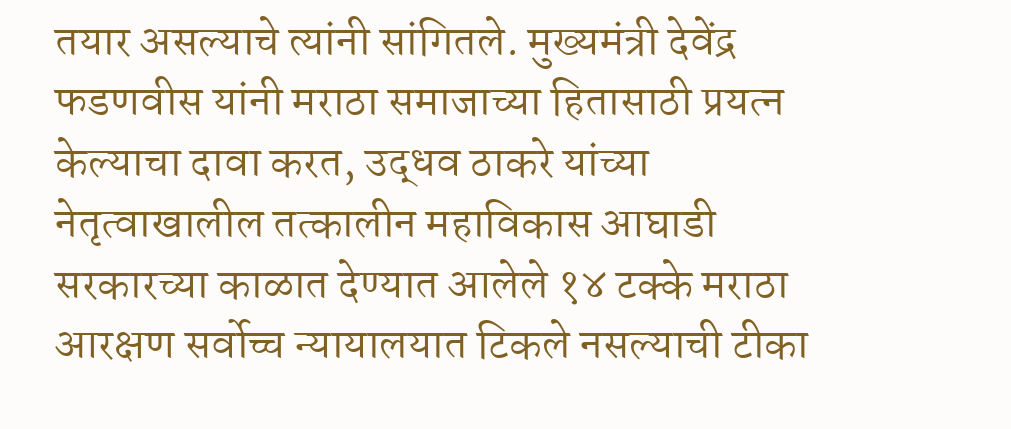तयार असल्याचे त्यांनी सांगितले. मुख्यमंत्री देवेंद्र फडणवीस यांनी मराठा समाजाच्या हितासाठी प्रयत्न केल्याचा दावा करत, उद्धव ठाकरे यांच्या नेतृत्वाखालील तत्कालीन महाविकास आघाडी सरकारच्या काळात देण्यात आलेले १४ टक्के मराठा आरक्षण सर्वोच्च न्यायालयात टिकले नसल्याची टीका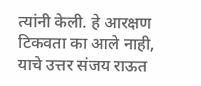त्यांनी केली. हे आरक्षण टिकवता का आले नाही, याचे उत्तर संजय राऊत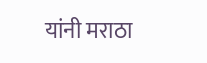यांनी मराठा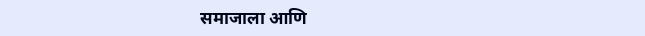समाजाला आणि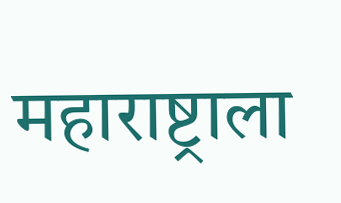महाराष्ट्राला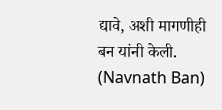द्यावे, अशी मागणीही बन यांनी केली. (Navnath Ban)